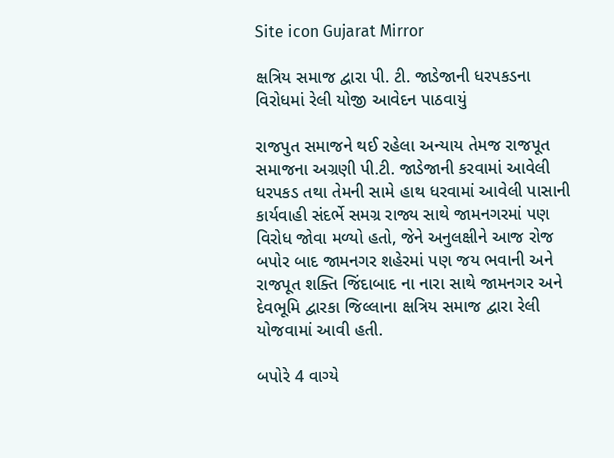Site icon Gujarat Mirror

ક્ષત્રિય સમાજ દ્વારા પી. ટી. જાડેજાની ધરપકડના વિરોધમાં રેલી યોજી આવેદન પાઠવાયું

રાજપુત સમાજને થઈ રહેલા અન્યાય તેમજ રાજપૂત સમાજના અગ્રણી પી.ટી. જાડેજાની કરવામાં આવેલી ધરપકડ તથા તેમની સામે હાથ ધરવામાં આવેલી પાસાની કાર્યવાહી સંદર્ભે સમગ્ર રાજ્ય સાથે જામનગરમાં પણ વિરોધ જોવા મળ્યો હતો, જેને અનુલક્ષીને આજ રોજ બપોર બાદ જામનગર શહેરમાં પણ જય ભવાની અને રાજપૂત શક્તિ જિંદાબાદ ના નારા સાથે જામનગર અને દેવભૂમિ દ્વારકા જિલ્લાના ક્ષત્રિય સમાજ દ્વારા રેલી યોજવામાં આવી હતી.

બપોરે 4 વાગ્યે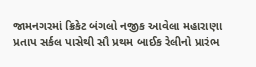જામનગરમાં ક્રિકેટ બંગલો નજીક આવેલા મહારાણા પ્રતાપ સર્કલ પાસેથી સૌ પ્રથમ બાઈક રેલીનો પ્રારંભ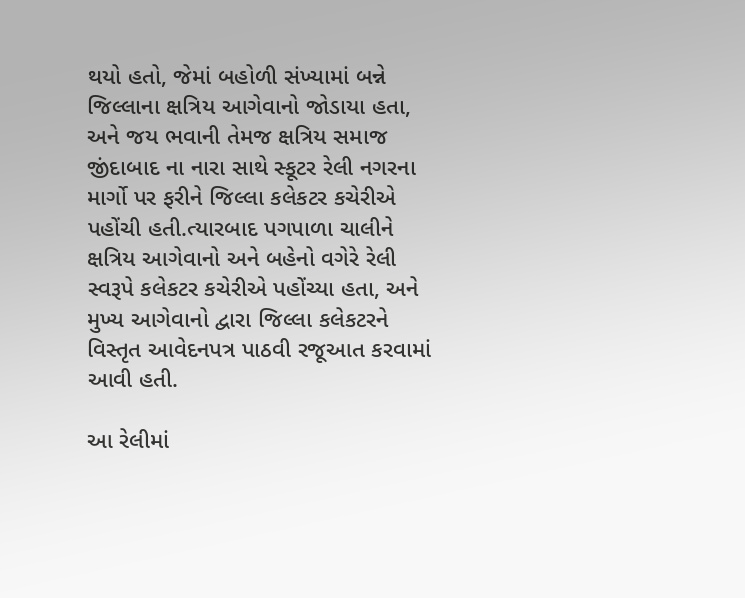થયો હતો, જેમાં બહોળી સંખ્યામાં બન્ને જિલ્લાના ક્ષત્રિય આગેવાનો જોડાયા હતા, અને જય ભવાની તેમજ ક્ષત્રિય સમાજ જીંદાબાદ ના નારા સાથે સ્કૂટર રેલી નગરના માર્ગો પર ફરીને જિલ્લા કલેકટર કચેરીએ પહોંચી હતી.ત્યારબાદ પગપાળા ચાલીને ક્ષત્રિય આગેવાનો અને બહેનો વગેરે રેલી સ્વરૂપે કલેકટર કચેરીએ પહોંચ્યા હતા, અને મુખ્ય આગેવાનો દ્વારા જિલ્લા કલેકટરને વિસ્તૃત આવેદનપત્ર પાઠવી રજૂઆત કરવામાં આવી હતી.

આ રેલીમાં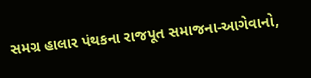સમગ્ર હાલાર પંથકના રાજપૂત સમાજના-આગેવાનો,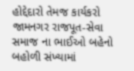હોદ્દેદારો તેમજ કાર્યકરો જામનગર રાજપૂત-સેવા સમાજ ના ભાઈઓ બહેનો બહોળી સંખ્યામાં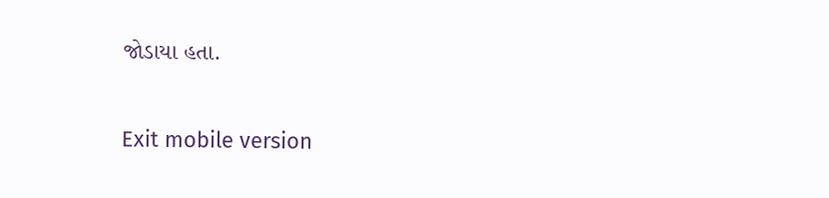જોડાયા હતા.

Exit mobile version